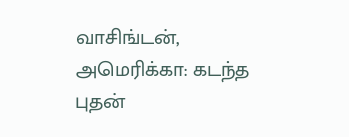வாசிங்டன், அமெரிக்கா: கடந்த புதன்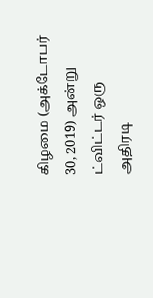கிழமை (அக்டோபர் 30, 2019) அன்று ட்விட்டர் ஒரு அதிரடி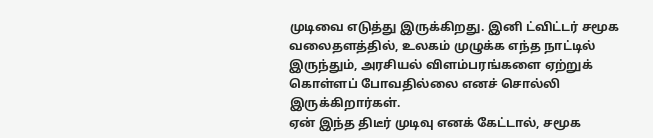முடிவை எடுத்து இருக்கிறது. இனி ட்விட்டர் சமூக வலைதளத்தில், உலகம் முழுக்க எந்த நாட்டில் இருந்தும், அரசியல் விளம்பரங்களை ஏற்றுக் கொள்ளப் போவதில்லை எனச் சொல்லி இருக்கிறார்கள்.
ஏன் இந்த திடீர் முடிவு எனக் கேட்டால், சமூக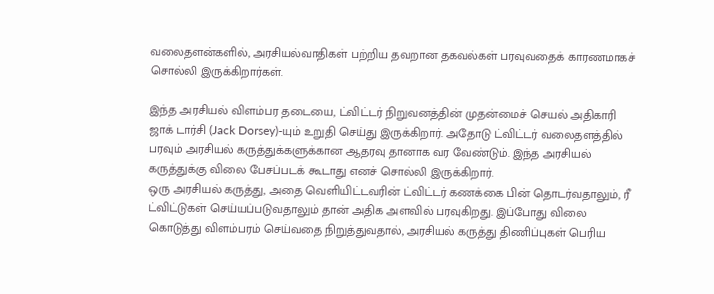வலைதளன்களில், அரசியல்வாதிகள் பற்றிய தவறான தகவல்கள் பரவுவதைக் காரணமாகச் சொல்லி இருக்கிறார்கள்.

இந்த அரசியல் விளம்பர தடையை, ட்விட்டர் நிறுவனத்தின் முதன்மைச் செயல் அதிகாரி ஜாக் டார்சி (Jack Dorsey)-யும் உறுதி செய்து இருக்கிறார். அதோடு ட்விட்டர் வலைதளத்தில் பரவும் அரசியல் கருத்துக்களுக்கான ஆதரவு தானாக வர வேண்டும். இந்த அரசியல் கருத்துக்கு விலை பேசப்படக் கூடாது எனச் சொல்லி இருக்கிறார்.
ஒரு அரசியல் கருத்து, அதை வெளியிட்டவரின் ட்விட்டர் கணக்கை பின் தொடர்வதாலும், ரீ ட்விட்டுகள் செய்யப்படுவதாலும் தான் அதிக அளவில் பரவுகிறது. இப்போது விலை கொடுத்து விளம்பரம் செய்வதை நிறுத்துவதால், அரசியல் கருத்து திணிப்புகள் பெரிய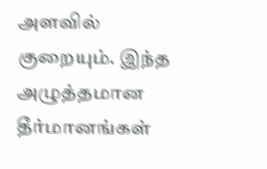அளவில் குறையும். இந்த அழுத்தமான தீர்மானங்கள்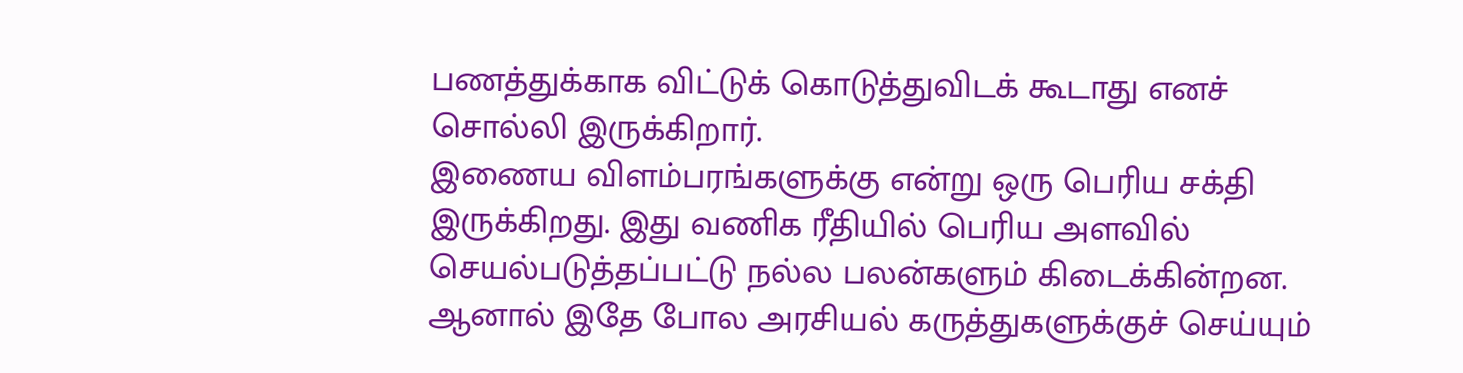பணத்துக்காக விட்டுக் கொடுத்துவிடக் கூடாது எனச் சொல்லி இருக்கிறார்.
இணைய விளம்பரங்களுக்கு என்று ஒரு பெரிய சக்தி இருக்கிறது. இது வணிக ரீதியில் பெரிய அளவில் செயல்படுத்தப்பட்டு நல்ல பலன்களும் கிடைக்கின்றன. ஆனால் இதே போல அரசியல் கருத்துகளுக்குச் செய்யும்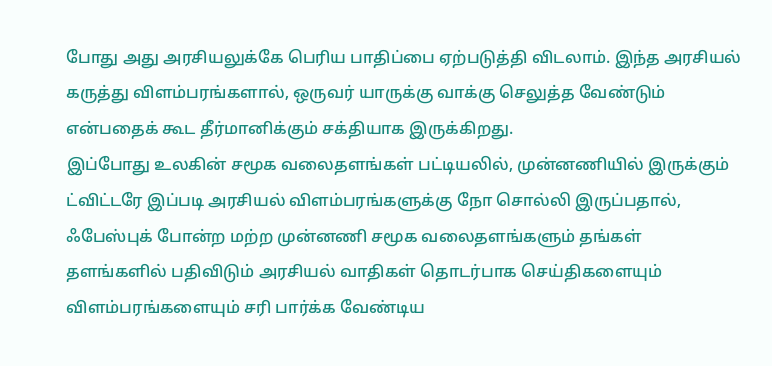போது அது அரசியலுக்கே பெரிய பாதிப்பை ஏற்படுத்தி விடலாம். இந்த அரசியல் கருத்து விளம்பரங்களால், ஒருவர் யாருக்கு வாக்கு செலுத்த வேண்டும் என்பதைக் கூட தீர்மானிக்கும் சக்தியாக இருக்கிறது.
இப்போது உலகின் சமூக வலைதளங்கள் பட்டியலில், முன்னணியில் இருக்கும் ட்விட்டரே இப்படி அரசியல் விளம்பரங்களுக்கு நோ சொல்லி இருப்பதால், ஃபேஸ்புக் போன்ற மற்ற முன்னணி சமூக வலைதளங்களும் தங்கள் தளங்களில் பதிவிடும் அரசியல் வாதிகள் தொடர்பாக செய்திகளையும் விளம்பரங்களையும் சரி பார்க்க வேண்டிய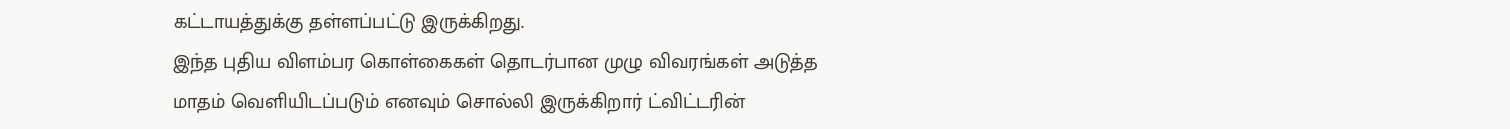கட்டாயத்துக்கு தள்ளப்பட்டு இருக்கிறது.
இந்த புதிய விளம்பர கொள்கைகள் தொடர்பான முழு விவரங்கள் அடுத்த மாதம் வெளியிடப்படும் எனவும் சொல்லி இருக்கிறார் ட்விட்டரின்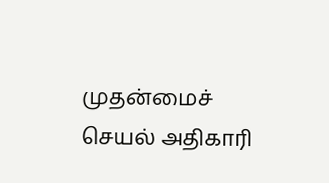முதன்மைச் செயல் அதிகாரி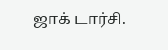ஜாக் டார்சி.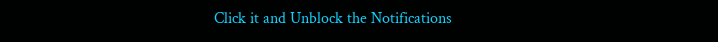Click it and Unblock the Notifications